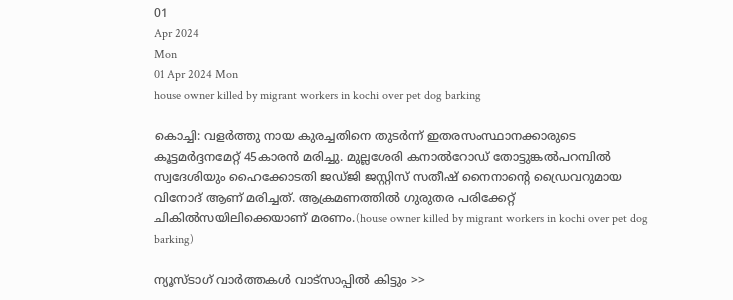01
Apr 2024
Mon
01 Apr 2024 Mon
house owner killed by migrant workers in kochi over pet dog barking

കൊച്ചി: വളര്‍ത്തു നായ കുരച്ചതിനെ തുടര്‍ന്ന് ഇതരസംസ്ഥാനക്കാരുടെ കൂട്ടമര്‍ദ്ദനമേറ്റ് 45കാരന്‍ മരിച്ചു. മുല്ലശേരി കനാല്‍റോഡ് തോട്ടുങ്കല്‍പറമ്പില്‍ സ്വദേശിയും ഹൈക്കോടതി ജഡ്ജി ജസ്റ്റിസ് സതീഷ് നൈനാന്റെ ഡ്രൈവറുമായ വിനോദ് ആണ് മരിച്ചത്. ആക്രമണത്തില്‍ ഗുരുതര പരിക്കേറ്റ് ചികില്‍സയിലിക്കെയാണ് മരണം.(house owner killed by migrant workers in kochi over pet dog barking)

ന്യൂസ്ടാഗ് വാര്‍ത്തകള്‍ വാട്‌സാപ്പില്‍ കിട്ടും >>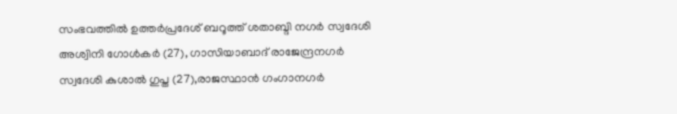സംഭവത്തില്‍ ഉത്തര്‍പ്രദേശ് ബറൂത്ത് ശതാബ്ദി നഗര്‍ സ്വദേശി അശ്വിനി ഗോള്‍കര്‍ (27), ഗാസിയാബാദ് രാജേന്ദ്രനഗര്‍ സ്വദേശി കുശാല്‍ ഗുപ്ത (27),രാജസ്ഥാന്‍ ഗംഗാനഗര്‍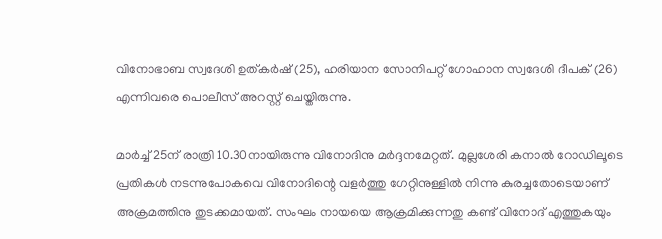വിനോഭാബ സ്വദേശി ഉത്കര്‍ഷ് (25), ഹരിയാന സോനിപറ്റ് ഗോഹാന സ്വദേശി ദീപക് (26) എന്നിവരെ പൊലീസ് അറസ്റ്റ് ചെയ്തിരുന്നു.

മാര്‍ച്ച് 25ന് രാത്രി 10.30നായിരുന്നു വിനോദിനു മര്‍ദ്ദനമേറ്റത്. മുല്ലശേരി കനാല്‍ റോഡിലൂടെ പ്രതികള്‍ നടന്നുപോകവെ വിനോദിന്റെ വളര്‍ത്തു ഗേറ്റിനുള്ളില്‍ നിന്നു കുരച്ചതോടെയാണ് അക്രമത്തിനു തുടക്കമായത്. സംഘം നായയെ ആക്രമിക്കുന്നതു കണ്ട് വിനോദ് എത്തുകയും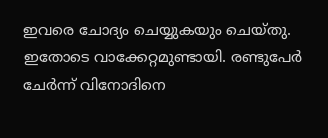ഇവരെ ചോദ്യം ചെയ്യുകയും ചെയ്തു. ഇതോടെ വാക്കേറ്റമുണ്ടായി. രണ്ടുപേര്‍ ചേര്‍ന്ന് വിനോദിനെ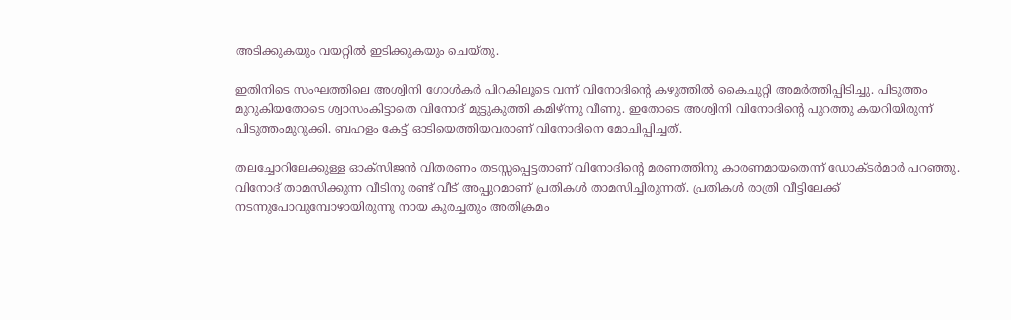അടിക്കുകയും വയറ്റില്‍ ഇടിക്കുകയും ചെയ്തു.

ഇതിനിടെ സംഘത്തിലെ അശ്വിനി ഗോള്‍കര്‍ പിറകിലൂടെ വന്ന് വിനോദിന്റെ കഴുത്തില്‍ കൈചുറ്റി അമര്‍ത്തിപ്പിടിച്ചു. പിടുത്തം മുറുകിയതോടെ ശ്വാസംകിട്ടാതെ വിനോദ് മുട്ടുകുത്തി കമിഴ്ന്നു വീണു. ഇതോടെ അശ്വിനി വിനോദിന്റെ പുറത്തു കയറിയിരുന്ന് പിടുത്തംമുറുക്കി. ബഹളം കേട്ട് ഓടിയെത്തിയവരാണ് വിനോദിനെ മോചിപ്പിച്ചത്.

തലച്ചോറിലേക്കുള്ള ഓക്‌സിജന്‍ വിതരണം തടസ്സപ്പെട്ടതാണ് വിനോദിന്റെ മരണത്തിനു കാരണമായതെന്ന് ഡോക്ടര്‍മാര്‍ പറഞ്ഞു. വിനോദ് താമസിക്കുന്ന വീടിനു രണ്ട് വീട് അപ്പുറമാണ് പ്രതികള്‍ താമസിച്ചിരുന്നത്. പ്രതികള്‍ രാത്രി വീട്ടിലേക്ക് നടന്നുപോവുമ്പോഴായിരുന്നു നായ കുരച്ചതും അതിക്രമം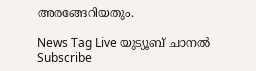അരങ്ങേറിയതും.

News Tag Live യുട്യൂബ് ചാനല്‍ Subscribe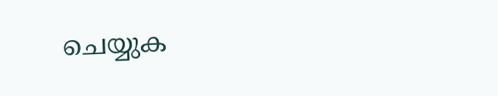ചെയ്യുക